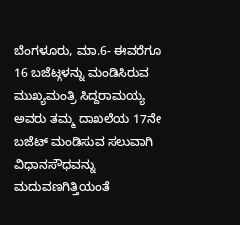ಬೆಂಗಳೂರು, ಮಾ.6- ಈವರೆಗೂ 16 ಬಜೆಟ್ಗಳನ್ನು ಮಂಡಿಸಿರುವ ಮುಖ್ಯಮಂತ್ರಿ ಸಿದ್ದರಾಮಯ್ಯ ಅವರು ತಮ್ಮ ದಾಖಲೆಯ 17ನೇ ಬಜೆಟ್ ಮಂಡಿಸುವ ಸಲುವಾಗಿ ವಿಧಾನಸೌಧವನ್ನು ಮದುವಣಗಿತ್ತಿಯಂತೆ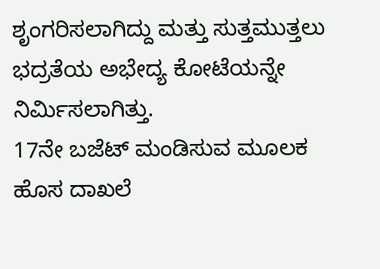ಶೃಂಗರಿಸಲಾಗಿದ್ದು ಮತ್ತು ಸುತ್ತಮುತ್ತಲು ಭದ್ರತೆಯ ಅಭೇದ್ಯ ಕೋಟೆಯನ್ನೇ ನಿರ್ಮಿಸಲಾಗಿತ್ತು.
17ನೇ ಬಜೆಟ್ ಮಂಡಿಸುವ ಮೂಲಕ ಹೊಸ ದಾಖಲೆ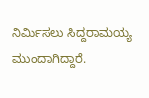ನಿರ್ಮಿಸಲು ಸಿದ್ದರಾಮಯ್ಯ ಮುಂದಾಗಿದ್ದಾರೆ.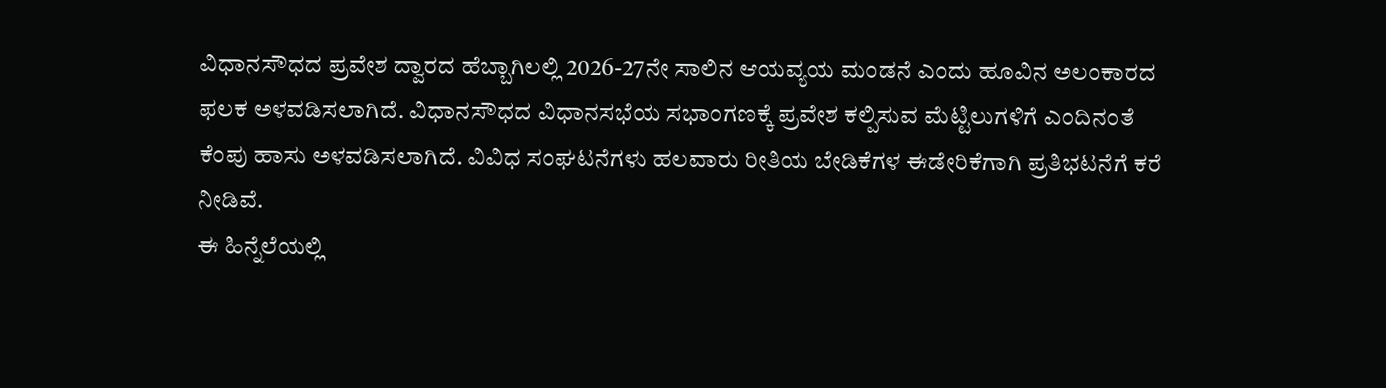ವಿಧಾನಸೌಧದ ಪ್ರವೇಶ ದ್ವಾರದ ಹೆಬ್ಬಾಗಿಲಲ್ಲಿ 2026-27ನೇ ಸಾಲಿನ ಆಯವ್ಯಯ ಮಂಡನೆ ಎಂದು ಹೂವಿನ ಅಲಂಕಾರದ ಫಲಕ ಅಳವಡಿಸಲಾಗಿದೆ. ವಿಧಾನಸೌಧದ ವಿಧಾನಸಭೆಯ ಸಭಾಂಗಣಕ್ಕೆ ಪ್ರವೇಶ ಕಲ್ಪಿಸುವ ಮೆಟ್ಟಿಲುಗಳಿಗೆ ಎಂದಿನಂತೆ ಕೆಂಪು ಹಾಸು ಅಳವಡಿಸಲಾಗಿದೆ. ವಿವಿಧ ಸಂಘಟನೆಗಳು ಹಲವಾರು ರೀತಿಯ ಬೇಡಿಕೆಗಳ ಈಡೇರಿಕೆಗಾಗಿ ಪ್ರತಿಭಟನೆಗೆ ಕರೆ ನೀಡಿವೆ.
ಈ ಹಿನ್ನೆಲೆಯಲ್ಲಿ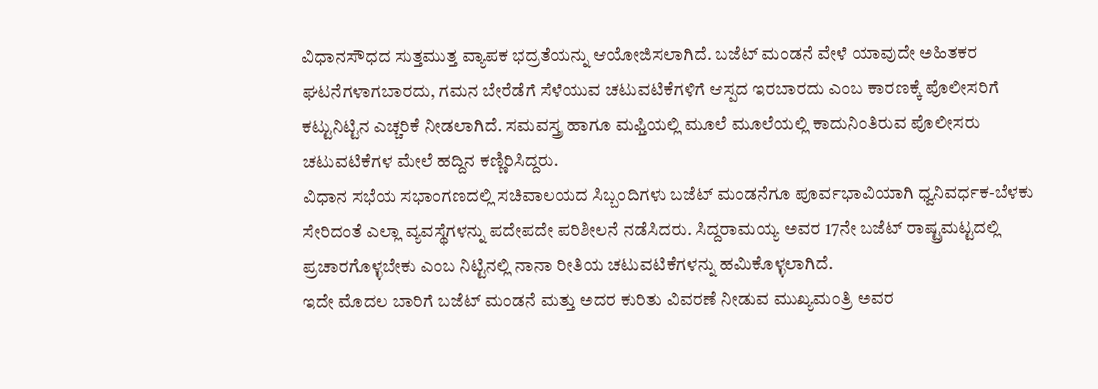ವಿಧಾನಸೌಧದ ಸುತ್ತಮುತ್ತ ವ್ಯಾಪಕ ಭದ್ರತೆಯನ್ನು ಆಯೋಜಿಸಲಾಗಿದೆ. ಬಜೆಟ್ ಮಂಡನೆ ವೇಳೆ ಯಾವುದೇ ಅಹಿತಕರ ಘಟನೆಗಳಾಗಬಾರದು, ಗಮನ ಬೇರೆಡೆಗೆ ಸೆಳೆಯುವ ಚಟುವಟಿಕೆಗಳಿಗೆ ಆಸ್ಪದ ಇರಬಾರದು ಎಂಬ ಕಾರಣಕ್ಕೆ ಪೊಲೀಸರಿಗೆ ಕಟ್ಟುನಿಟ್ಟಿನ ಎಚ್ಚರಿಕೆ ನೀಡಲಾಗಿದೆ. ಸಮವಸ್ತ್ರ ಹಾಗೂ ಮಫ್ತಿಯಲ್ಲಿ ಮೂಲೆ ಮೂಲೆಯಲ್ಲಿ ಕಾದುನಿಂತಿರುವ ಪೊಲೀಸರು ಚಟುವಟಿಕೆಗಳ ಮೇಲೆ ಹದ್ದಿನ ಕಣ್ಣಿರಿಸಿದ್ದರು.
ವಿಧಾನ ಸಭೆಯ ಸಭಾಂಗಣದಲ್ಲಿ ಸಚಿವಾಲಯದ ಸಿಬ್ಬಂದಿಗಳು ಬಜೆಟ್ ಮಂಡನೆಗೂ ಪೂರ್ವಭಾವಿಯಾಗಿ ಧ್ವನಿವರ್ಧಕ-ಬೆಳಕು ಸೇರಿದಂತೆ ಎಲ್ಲಾ ವ್ಯವಸ್ಥೆಗಳನ್ನು ಪದೇಪದೇ ಪರಿಶೀಲನೆ ನಡೆಸಿದರು. ಸಿದ್ದರಾಮಯ್ಯ ಅವರ 17ನೇ ಬಜೆಟ್ ರಾಷ್ಟ್ರಮಟ್ಟದಲ್ಲಿ ಪ್ರಚಾರಗೊಳ್ಳಬೇಕು ಎಂಬ ನಿಟ್ಟಿನಲ್ಲಿ ನಾನಾ ರೀತಿಯ ಚಟುವಟಿಕೆಗಳನ್ನು ಹಮಿಕೊಳ್ಳಲಾಗಿದೆ.
ಇದೇ ಮೊದಲ ಬಾರಿಗೆ ಬಜೆಟ್ ಮಂಡನೆ ಮತ್ತು ಅದರ ಕುರಿತು ವಿವರಣೆ ನೀಡುವ ಮುಖ್ಯಮಂತ್ರಿ ಅವರ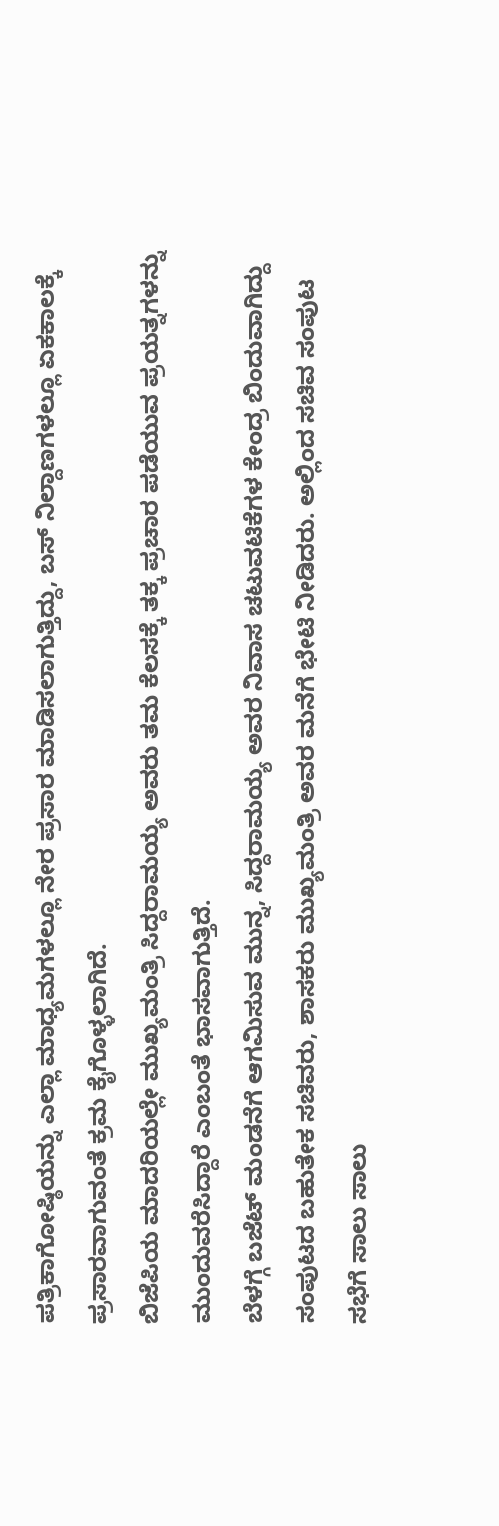ಪತ್ರಿಕಾಗೋಷ್ಠಿಯನ್ನು ಎಲ್ಲಾ ಮಾಧ್ಯಮಗಳಲ್ಲೂ ನೇರ ಪ್ರಸಾರ ಮಾಡಿಸಲಾಗುತ್ತಿದ್ದು, ಬಸ್ ನಿಲ್ದಾಣಗಳಲ್ಲೂ ಏಕಕಾಲಕ್ಕೆ ಪ್ರಸಾರವಾಗುವಂತೆ ಕ್ರಮ ಕೈಗೊಳ್ಳಲಾಗಿದೆ.
ಬಿಜೆಪಿಯ ಮಾದರಿಯಲ್ಲೇ ಮುಖ್ಯಮಂತ್ರಿ ಸಿದ್ದರಾಮಯ್ಯ ಅವರು ತಮ ಕೆಲಸಕ್ಕೆ ತಕ್ಕ ಪ್ರಚಾರ ಪಡೆಯುವ ಪ್ರಯತ್ನಗಳನ್ನು ಮುಂದುವರೆಸಿದ್ದಾರೆ ಎಂಬಂತೆ ಭಾಸವಾಗುತ್ತಿದೆ.
ಬೆಳಗ್ಗೆ ಬಜೆಟ್ ಮಂಡನೆಗೆ ಆಗಮಿಸುವ ಮುನ್ನ, ಸಿದ್ದರಾಮಯ್ಯ ಅವರ ನಿವಾಸ ಚಟುವಟಿಕೆಗಳ ಕೇಂದ್ರ ಬಿಂದುವಾಗಿದ್ದು ಸಂಪುಟದ ಬಹುತೇಕ ಸಚಿವರು, ಶಾಸಕರು ಮುಖ್ಯಮಂತ್ರಿ ಅವರ ಮನೆಗೆ ಭೇಟಿ ನೀಡಿದರು. ಅಲ್ಲಿಂದ ಸಚಿವ ಸಂಪುಟ ಸಭೆಗೆ ಸಾಲು ಸಾಲು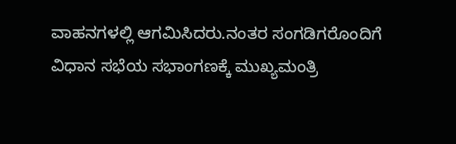ವಾಹನಗಳಲ್ಲಿ ಆಗಮಿಸಿದರು.ನಂತರ ಸಂಗಡಿಗರೊಂದಿಗೆ ವಿಧಾನ ಸಭೆಯ ಸಭಾಂಗಣಕ್ಕೆ ಮುಖ್ಯಮಂತ್ರಿ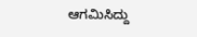ಆಗಮಿಸಿದ್ದು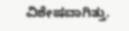ವಿಶೇಷವಾಗಿತ್ತು.